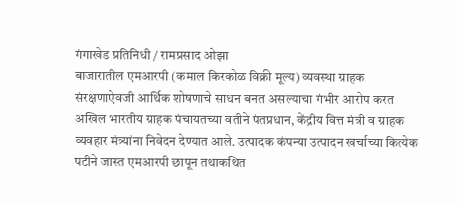गंगाखेड प्रतिनिधी / रामप्रसाद ओझा
बाजारातील एमआरपी (कमाल किरकोळ विक्री मूल्य) व्यवस्था ग्राहक संरक्षणाऐवजी आर्थिक शोषणाचे साधन बनत असल्याचा गंभीर आरोप करत अखिल भारतीय ग्राहक पंचायतच्या वतीने पंतप्रधान, केंद्रीय वित्त मंत्री व ग्राहक व्यवहार मंत्र्यांना निवेदन देण्यात आले. उत्पादक कंपन्या उत्पादन खर्चाच्या कित्येक पटीने जास्त एमआरपी छापून तथाकथित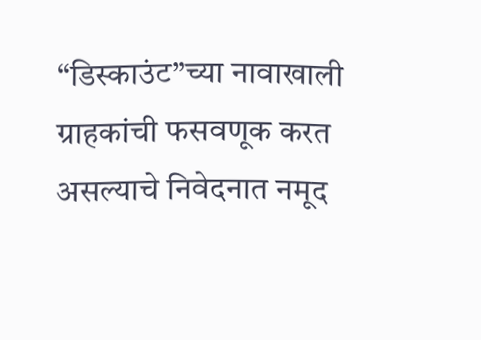“डिस्काउंट”च्या नावाखाली ग्राहकांची फसवणूक करत असल्याचे निवेदनात नमूद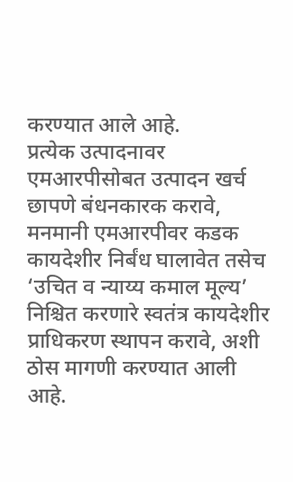करण्यात आले आहे.
प्रत्येक उत्पादनावर एमआरपीसोबत उत्पादन खर्च छापणे बंधनकारक करावे, मनमानी एमआरपीवर कडक कायदेशीर निर्बंध घालावेत तसेच ‘उचित व न्याय्य कमाल मूल्य’ निश्चित करणारे स्वतंत्र कायदेशीर प्राधिकरण स्थापन करावे, अशी ठोस मागणी करण्यात आली आहे.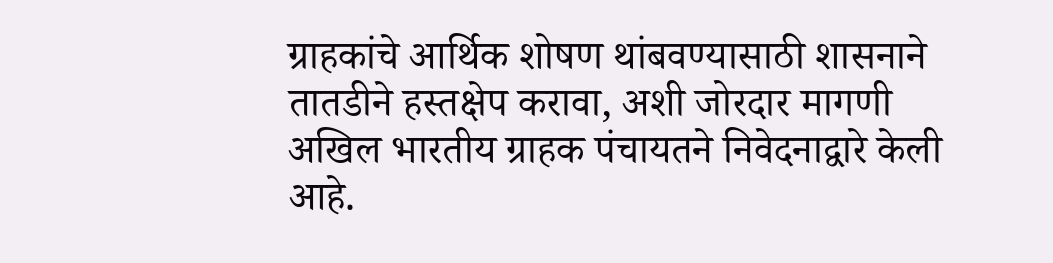ग्राहकांचे आर्थिक शोषण थांबवण्यासाठी शासनाने तातडीने हस्तक्षेप करावा, अशी जोरदार मागणी अखिल भारतीय ग्राहक पंचायतने निवेदनाद्वारे केली आहे.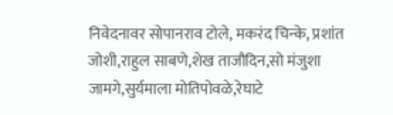निवेदनावर सोपानराव टोले, मकरंद चिन्के, प्रशांत जोशी,राहुल साबणे,शेख ताजौदिन,सो मंजुशा जामगे,सुर्यमाला मोतिपोवळे,रेघाटे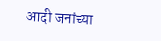आदी जनांच्या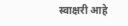स्वाक्षरी आहे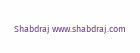Shabdraj www.shabdraj.com